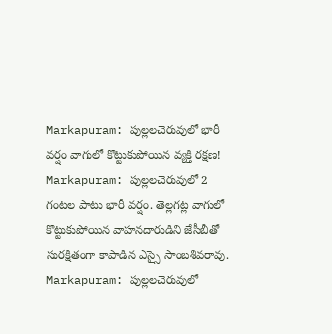Markapuram: పుల్లలచెరువులో భారీ వర్షం వాగులో కొట్టుకుపోయిన వ్యక్తి రక్షణ!
Markapuram: పుల్లలచెరువులో 2 గంటల పాటు భారీ వర్షం. తెల్లగట్ల వాగులో కొట్టుకుపోయిన వాహనదారుడిని జేసీబీతో సురక్షితంగా కాపాడిన ఎస్సై సాంబశివరావు.
Markapuram: పుల్లలచెరువులో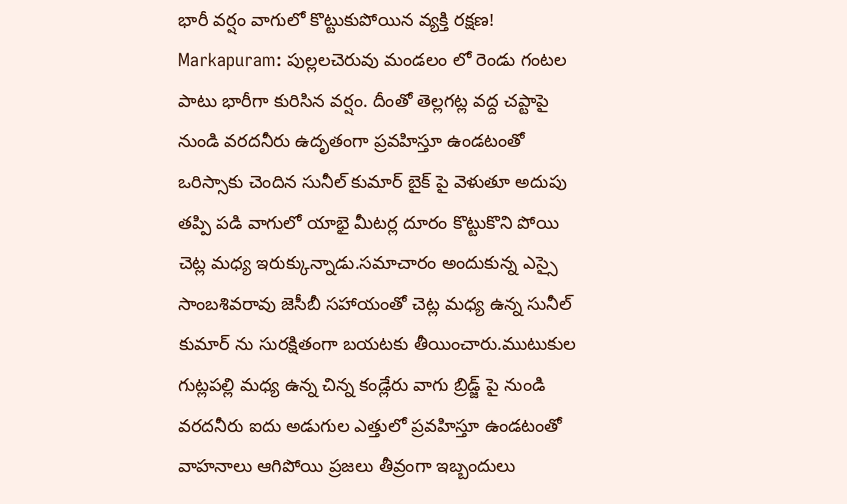భారీ వర్షం వాగులో కొట్టుకుపోయిన వ్యక్తి రక్షణ!
Markapuram: పుల్లలచెరువు మండలం లో రెండు గంటల పాటు భారీగా కురిసిన వర్షం. దీంతో తెల్లగట్ల వద్ద చప్టాపై నుండి వరదనీరు ఉదృతంగా ప్రవహిస్తూ ఉండటంతో ఒరిస్సాకు చెందిన సునీల్ కుమార్ బైక్ పై వెళుతూ అదుపు తప్పి పడి వాగులో యాభై మీటర్ల దూరం కొట్టుకొని పోయి చెట్ల మధ్య ఇరుక్కున్నాడు.సమాచారం అందుకున్న ఎస్సై సాంబశివరావు జెసీబీ సహాయంతో చెట్ల మధ్య ఉన్న సునీల్ కుమార్ ను సురక్షితంగా బయటకు తీయించారు.ముటుకుల గుట్లపల్లి మధ్య ఉన్న చిన్న కండ్లేరు వాగు బ్రిడ్జ్ పై నుండి వరదనీరు ఐదు అడుగుల ఎత్తులో ప్రవహిస్తూ ఉండటంతో వాహనాలు ఆగిపోయి ప్రజలు తీవ్రంగా ఇబ్బందులు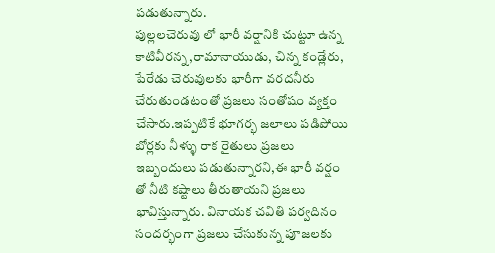పడుతున్నారు.
పుల్లలచెరువు లో భారీ వర్షానికి చుట్టూ ఉన్న కాటివీరన్న,రామానాయుడు, చిన్న కండ్లేరు, పేరేడు చెరువులకు భారీగా వరదనీరు చేరుతుండటంతో ప్రజలు సంతోషం వ్యక్తం చేసారు.ఇప్పటికే భూగర్భ జలాలు పడిపోయి బోర్లకు నీళ్ళు రాక రైతులు ప్రజలు ఇబ్బందులు పడుతున్నారని,ఈ భారీ వర్షం తో నీటి కష్టాలు తీరుతాయని ప్రజలు భావిస్తున్నారు. వినాయక చవితి పర్వదినం సందర్భంగా ప్రజలు చేసుకున్న పూజలకు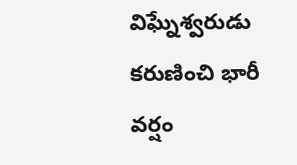విఘ్నేశ్వరుడు కరుణించి భారీ వర్షం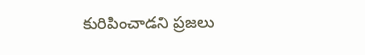కురిపించాడని ప్రజలు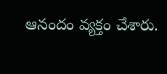ఆనందం వ్యక్తం చేశారు.